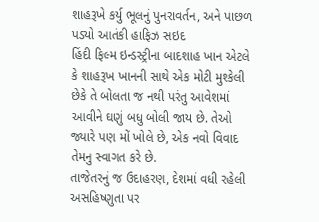શાહરૂખે કર્યુ ભૂલનું પુનરાવર્તન, અને પાછળ પડ્યો આતંકી હાફિઝ સઇદ
હિંદી ફિલ્મ ઇન્ડસ્ટ્રીના બાદશાહ ખાન એટલે કે શાહરૂખ ખાનની સાથે એક મોટી મુશ્કેલી છેકે તે બોલતા જ નથી પરંતુ આવેશમાં આવીને ઘણું બધુ બોલી જાય છે. તેઓ જ્યારે પણ મોં ખોલે છે, એક નવો વિવાદ તેમનુ સ્વાગત કરે છે.
તાજેતરનું જ ઉદાહરણ, દેશમાં વધી રહેલી અસહિષ્ણુતા પર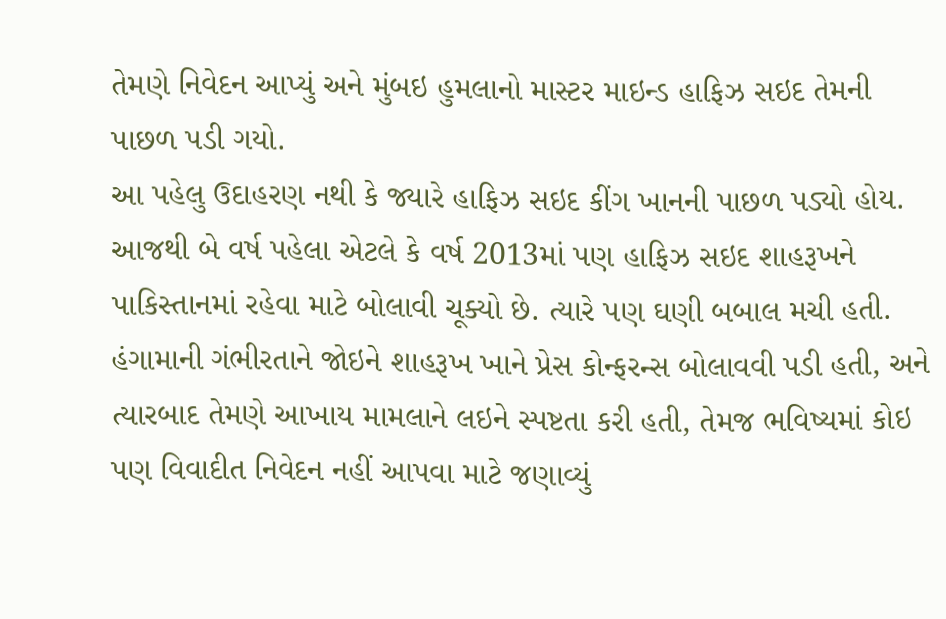તેમણે નિવેદન આપ્યું અને મુંબઇ હુમલાનો માસ્ટર માઇન્ડ હાફિઝ સઇદ તેમની પાછળ પડી ગયો.
આ પહેલુ ઉદાહરણ નથી કે જ્યારે હાફિઝ સઇદ કીંગ ખાનની પાછળ પડ્યો હોય. આજથી બે વર્ષ પહેલા એટલે કે વર્ષ 2013માં પણ હાફિઝ સઇદ શાહરૂખને પાકિસ્તાનમાં રહેવા માટે બોલાવી ચૂક્યો છે. ત્યારે પણ ઘણી બબાલ મચી હતી. હંગામાની ગંભીરતાને જોઇને શાહરૂખ ખાને પ્રેસ કોન્ફરન્સ બોલાવવી પડી હતી, અને ત્યારબાદ તેમણે આખાય મામલાને લઇને સ્પષ્ટતા કરી હતી, તેમજ ભવિષ્યમાં કોઇ પણ વિવાદીત નિવેદન નહીં આપવા માટે જણાવ્યું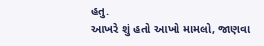હતુ.
આખરે શું હતો આખો મામલો, જાણવા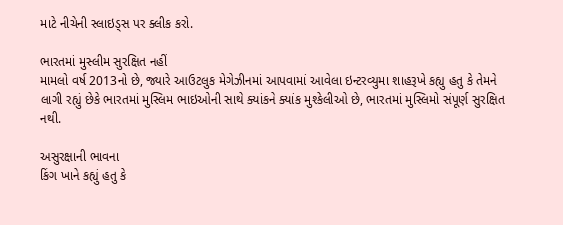માટે નીચેની સ્લાઇડ્સ પર ક્લીક કરો.

ભારતમાં મુસ્લીમ સુરક્ષિત નહીં
મામલો વર્ષ 2013નો છે, જ્યારે આઉટલુક મેગેઝીનમાં આપવામાં આવેલા ઇન્ટરવ્યુમા શાહરૂખે કહ્યુ હતુ કે તેમને લાગી રહ્યું છેકે ભારતમાં મુસ્લિમ ભાઇઓની સાથે ક્યાંકને ક્યાંક મુશ્કેલીઓ છે, ભારતમાં મુસ્લિમો સંપૂર્ણ સુરક્ષિત નથી.

અસુરક્ષાની ભાવના
કિંગ ખાને કહ્યું હતુ કે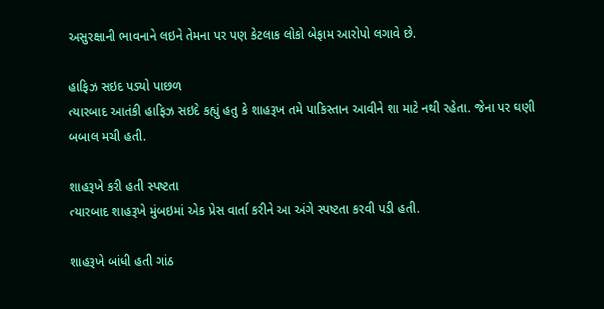અસુરક્ષાની ભાવનાને લઇને તેમના પર પણ કેટલાક લોકો બેફામ આરોપો લગાવે છે.

હાફિઝ સઇદ પડ્યો પાછળ
ત્યારબાદ આતંકી હાફિઝ સઇદે કહ્યું હતુ કે શાહરૂખ તમે પાકિસ્તાન આવીને શા માટે નથી રહેતા. જેના પર ઘણી બબાલ મચી હતી.

શાહરૂખે કરી હતી સ્પષ્ટતા
ત્યારબાદ શાહરૂખે મુંબઇમાં એક પ્રેસ વાર્તા કરીને આ અંગે સ્પષ્ટતા કરવી પડી હતી.

શાહરૂખે બાંધી હતી ગાંઠ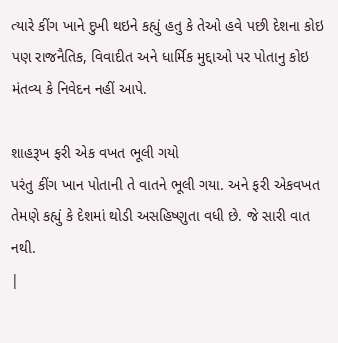ત્યારે કીંગ ખાને દુખી થઇને કહ્યું હતુ કે તેઓ હવે પછી દેશના કોઇ પણ રાજનૈતિક, વિવાદીત અને ધાર્મિક મુદ્દાઓ પર પોતાનુ કોઇ મંતવ્ય કે નિવેદન નહીં આપે.

શાહરૂખ ફરી એક વખત ભૂલી ગયો
પરંતુ કીંગ ખાન પોતાની તે વાતને ભૂલી ગયા. અને ફરી એકવખત તેમણે કહ્યું કે દેશમાં થોડી અસહિષ્ણુતા વધી છે. જે સારી વાત નથી.
|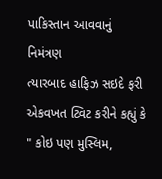પાકિસ્તાન આવવાનું નિમંત્રણ
ત્યારબાદ હાફિઝ સઇદે ફરી એકવખત ટ્વિટ કરીને કહ્યું કે " કોઇ પણ મુસ્લિમ,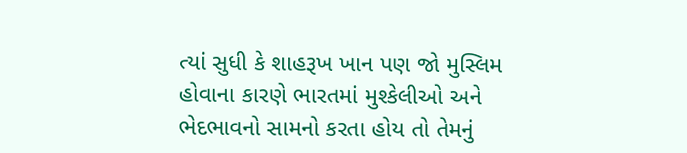ત્યાં સુધી કે શાહરૂખ ખાન પણ જો મુસ્લિમ હોવાના કારણે ભારતમાં મુશ્કેલીઓ અને ભેદભાવનો સામનો કરતા હોય તો તેમનું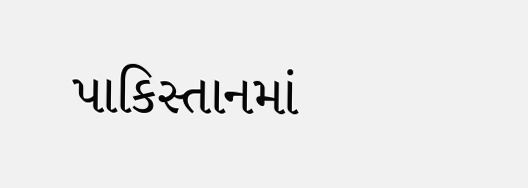પાકિસ્તાનમાં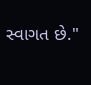સ્વાગત છે."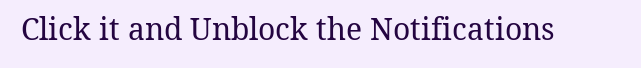Click it and Unblock the Notifications